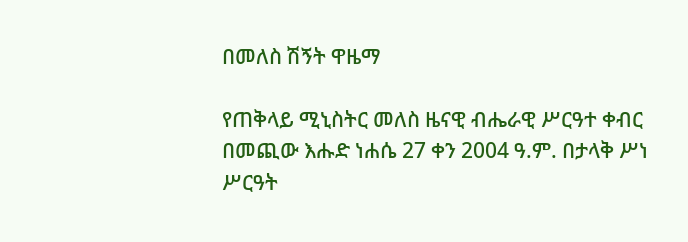በመለስ ሽኝት ዋዜማ

የጠቅላይ ሚኒስትር መለስ ዜናዊ ብሔራዊ ሥርዓተ ቀብር በመጪው እሑድ ነሐሴ 27 ቀን 2004 ዓ.ም. በታላቅ ሥነ ሥርዓት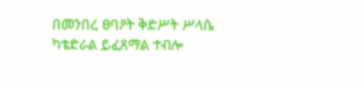በመንበረ ፀባዖት ቅድሥት ሥላሴ ካቴድራል ይፈጸማል ተብሎ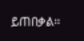ይጠበቃል፡፡